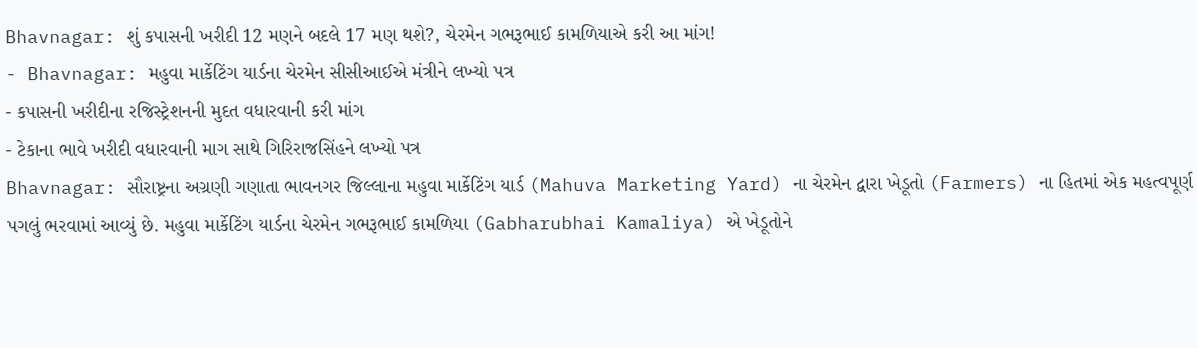Bhavnagar: શું કપાસની ખરીદી 12 મણને બદલે 17 મણ થશે?, ચેરમેન ગભરૂભાઈ કામળિયાએ કરી આ માંગ!
- Bhavnagar: મહુવા માર્કેટિંગ યાર્ડના ચેરમેન સીસીઆઈએ મંત્રીને લખ્યો પત્ર
- કપાસની ખરીદીના રજિસ્ટ્રેશનની મુદત વધારવાની કરી માંગ
- ટેકાના ભાવે ખરીદી વધારવાની માગ સાથે ગિરિરાજસિંહને લખ્યો પત્ર
Bhavnagar: સૌરાષ્ટ્રના અગ્રણી ગણાતા ભાવનગર જિલ્લાના મહુવા માર્કેટિંગ યાર્ડ (Mahuva Marketing Yard) ના ચેરમેન દ્વારા ખેડૂતો (Farmers) ના હિતમાં એક મહત્વપૂર્ણ પગલું ભરવામાં આવ્યું છે. મહુવા માર્કેટિંગ યાર્ડના ચેરમેન ગભરૂભાઈ કામળિયા (Gabharubhai Kamaliya) એ ખેડૂતોને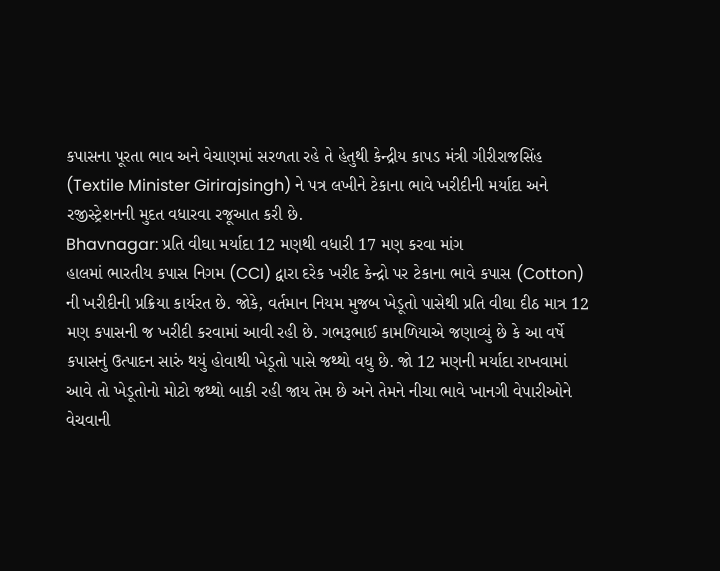કપાસના પૂરતા ભાવ અને વેચાણમાં સરળતા રહે તે હેતુથી કેન્દ્રીય કાપડ મંત્રી ગીરીરાજસિંહ (Textile Minister Girirajsingh) ને પત્ર લખીને ટેકાના ભાવે ખરીદીની મર્યાદા અને રજીસ્ટ્રેશનની મુદત વધારવા રજૂઆત કરી છે.
Bhavnagar: પ્રતિ વીઘા મર્યાદા 12 મણથી વધારી 17 મણ કરવા માંગ
હાલમાં ભારતીય કપાસ નિગમ (CCI) દ્વારા દરેક ખરીદ કેન્દ્રો પર ટેકાના ભાવે કપાસ (Cotton) ની ખરીદીની પ્રક્રિયા કાર્યરત છે. જોકે, વર્તમાન નિયમ મુજબ ખેડૂતો પાસેથી પ્રતિ વીઘા દીઠ માત્ર 12 મણ કપાસની જ ખરીદી કરવામાં આવી રહી છે. ગભરૂભાઈ કામળિયાએ જણાવ્યું છે કે આ વર્ષે કપાસનું ઉત્પાદન સારું થયું હોવાથી ખેડૂતો પાસે જથ્થો વધુ છે. જો 12 મણની મર્યાદા રાખવામાં આવે તો ખેડૂતોનો મોટો જથ્થો બાકી રહી જાય તેમ છે અને તેમને નીચા ભાવે ખાનગી વેપારીઓને વેચવાની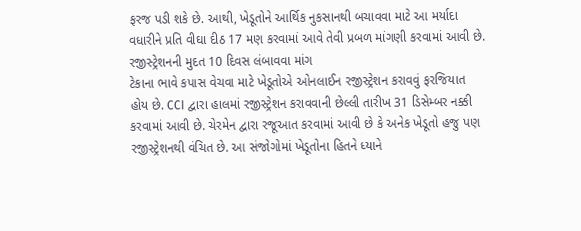ફરજ પડી શકે છે. આથી, ખેડૂતોને આર્થિક નુકસાનથી બચાવવા માટે આ મર્યાદા વધારીને પ્રતિ વીઘા દીઠ 17 મણ કરવામાં આવે તેવી પ્રબળ માંગણી કરવામાં આવી છે.
રજીસ્ટ્રેશનની મુદત 10 દિવસ લંબાવવા માંગ
ટેકાના ભાવે કપાસ વેચવા માટે ખેડૂતોએ ઓનલાઈન રજીસ્ટ્રેશન કરાવવું ફરજિયાત હોય છે. CCI દ્વારા હાલમાં રજીસ્ટ્રેશન કરાવવાની છેલ્લી તારીખ 31 ડિસેમ્બર નક્કી કરવામાં આવી છે. ચેરમેન દ્વારા રજૂઆત કરવામાં આવી છે કે અનેક ખેડૂતો હજુ પણ રજીસ્ટ્રેશનથી વંચિત છે. આ સંજોગોમાં ખેડૂતોના હિતને ધ્યાને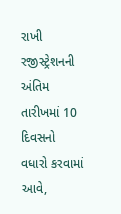રાખી રજીસ્ટ્રેશનની અંતિમ તારીખમાં 10 દિવસનો વધારો કરવામાં આવે,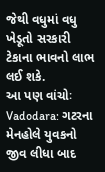જેથી વધુમાં વધુ ખેડૂતો સરકારી ટેકાના ભાવનો લાભ લઈ શકે.
આ પણ વાંચોઃ Vadodara: ગટરના મેનહોલે યુવકનો જીવ લીધા બાદ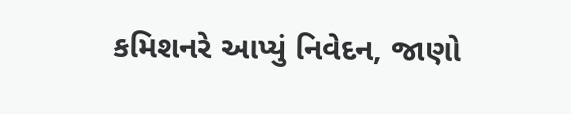કમિશનરે આપ્યું નિવેદન, જાણો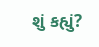શું કહ્યું?